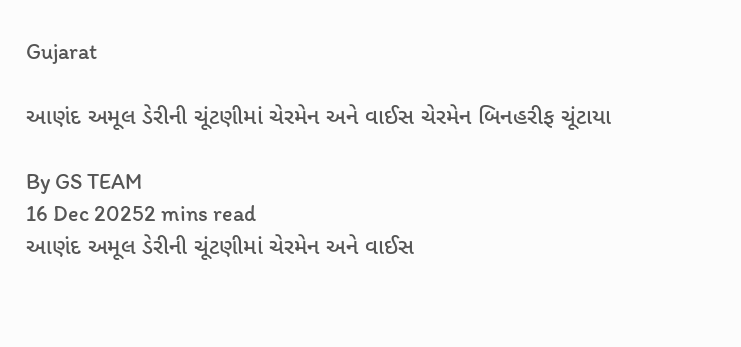Gujarat

આણંદ અમૂલ ડેરીની ચૂંટણીમાં ચેરમેન અને વાઈસ ચેરમેન બિનહરીફ ચૂંટાયા

By GS TEAM
16 Dec 20252 mins read
આણંદ અમૂલ ડેરીની ચૂંટણીમાં ચેરમેન અને વાઈસ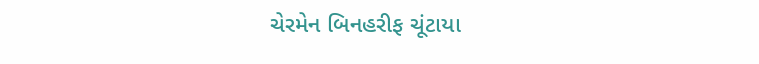ચેરમેન બિનહરીફ ચૂંટાયા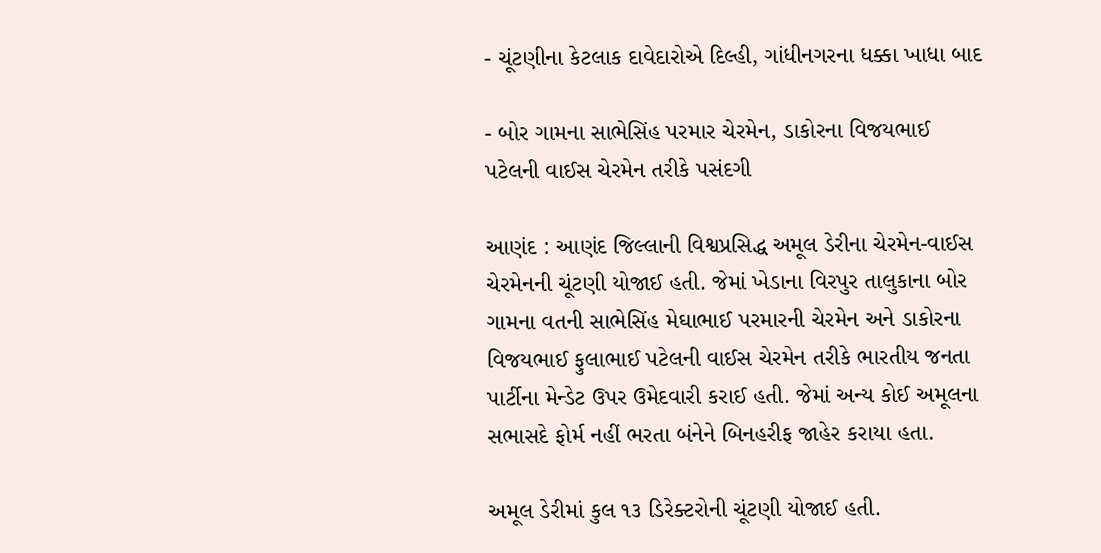- ચૂંટણીના કેટલાક દાવેદારોએ દિલ્હી, ગાંધીનગરના ધક્કા ખાધા બાદ

- બોર ગામના સાભેસિંહ પરમાર ચેરમેન, ડાકોરના વિજયભાઈ પટેલની વાઈસ ચેરમેન તરીકે પસંદગી

આણંદ : આણંદ જિલ્લાની વિશ્વપ્રસિદ્ધ અમૂલ ડેરીના ચેરમેન-વાઈસ ચેરમેનની ચૂંટણી યોજાઈ હતી. જેમાં ખેડાના વિરપુર તાલુકાના બોર ગામના વતની સાભેસિંહ મેઘાભાઈ પરમારની ચેરમેન અને ડાકોરના વિજયભાઈ ફુલાભાઈ પટેલની વાઈસ ચેરમેન તરીકે ભારતીય જનતા પાર્ટીના મેન્ડેટ ઉપર ઉમેદવારી કરાઈ હતી. જેમાં અન્ય કોઈ અમૂલના સભાસદે ફોર્મ નહીં ભરતા બંનેને બિનહરીફ જાહેર કરાયા હતા.

અમૂલ ડેરીમાં કુલ ૧૩ ડિરેક્ટરોની ચૂંટણી યોજાઈ હતી.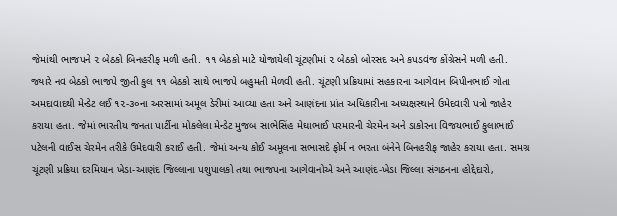જેમાંથી ભાજપને ૨ બેઠકો બિનહરીફ મળી હતી. ૧૧ બેઠકો માટે યોજાયેલી ચૂંટણીમાં ૨ બેઠકો બોરસદ અને કપડવંજ કોંગ્રેસને મળી હતી. જ્યારે નવ બેઠકો ભાજપે જીતી કુલ ૧૧ બેઠકો સાથે ભાજપે બહુમતી મેળવી હતી. ચૂંટણી પ્રક્રિયામાં સહકારના આગેવાન બિપીનભાઈ ગોતા અમદાવાદથી મેન્ડેટ લઈ ૧૨-૩૦ના અરસામાં અમૂલ ડેરીમાં આવ્યા હતા અને આણંદના પ્રાંત અધિકારીના અધ્યક્ષસ્થાને ઉમેદવારી પત્રો જાહેર કરાયા હતા. જેમાં ભારતીય જનતા પાર્ટીના મોકલેલા મેન્ડેટ મુજબ સાભેસિંહ મેઘાભાઈ પરમારની ચેરમેન અને ડાકોરના વિજયભાઈ ફુલાભાઈ પટેલની વાઈસ ચેરમેન તરીકે ઉમેદવારી કરાઈ હતી. જેમાં અન્ય કોઈ અમૂલના સભાસદે ફોર્મ ન ભરતા બંનેને બિનહરીફ જાહેર કરાયા હતા. સમગ્ર ચૂંટણી પ્રક્રિયા દરમિયાન ખેડા-આણંદ જિલ્લાના પશુપાલકો તથા ભાજપના આગેવાનોએ અને આણંદ-ખેડા જિલ્લા સંગઠનના હોદ્દેદારો,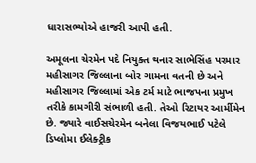ધારાસભ્યોએ હાજરી આપી હતી.

અમૂલના ચેરમેન પદે નિયુક્ત થનાર સાભેસિંહ પરમાર મહીસાગર જિલ્લાના બોર ગામના વતની છે અને મહીસાગર જિલ્લામાં એક ટર્મ માટે ભાજપના પ્રમુખ તરીકે કામગીરી સંભાળી હતી. તેઓ રિટાયર આર્મીમેન છે. જ્યારે વાઈસચેરમેન બનેલા વિજયભાઈ પટેલે ડિપ્લોમા ઈલેક્ટ્રીક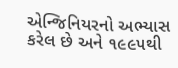એન્જિનિયરનો અભ્યાસ કરેલ છે અને ૧૯૯૫થી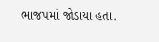ભાજપમાં જોડાયા હતા.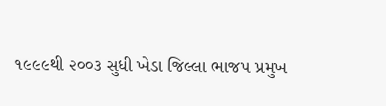૧૯૯૯થી ૨૦૦૩ સુધી ખેડા જિલ્લા ભાજપ પ્રમુખ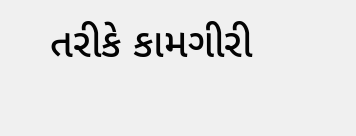તરીકે કામગીરી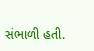સંભાળી હતી.